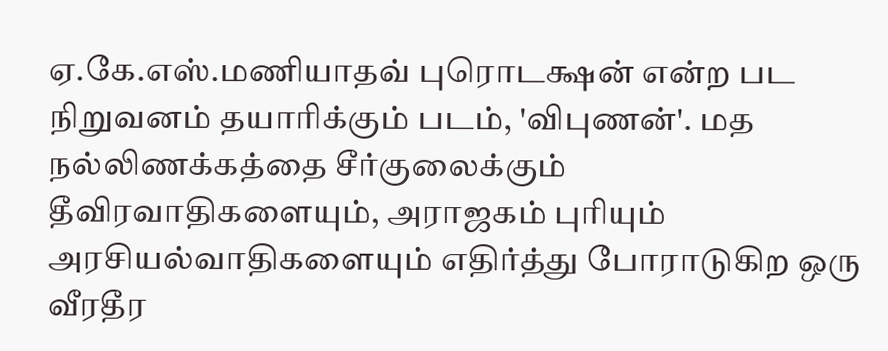ஏ.கே.எஸ்.மணியாதவ் புரொடக்ஷன் என்ற பட நிறுவனம் தயாரிக்கும் படம், 'விபுணன்'. மத நல்லிணக்கத்தை சீர்குலைக்கும் தீவிரவாதிகளையும், அராஜகம் புரியும் அரசியல்வாதிகளையும் எதிர்த்து போராடுகிற ஒரு வீரதீர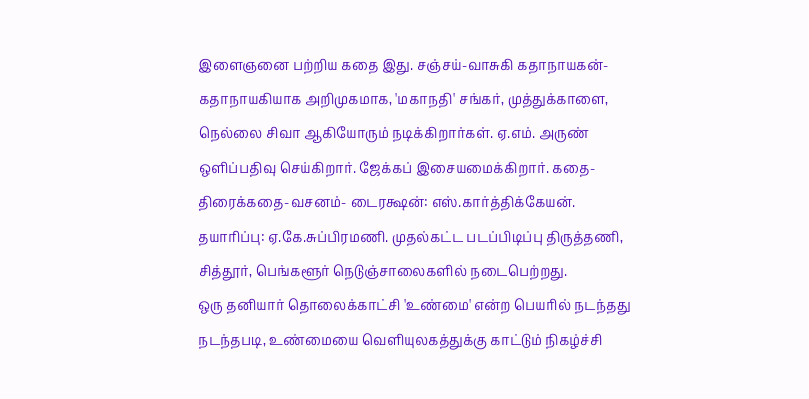இளைஞனை பற்றிய கதை இது. சஞ்சய்-வாசுகி கதாநாயகன்-கதாநாயகியாக அறிமுகமாக, 'மகாநதி' சங்கர், முத்துக்காளை, நெல்லை சிவா ஆகியோரும் நடிக்கிறார்கள். ஏ.எம். அருண் ஒளிப்பதிவு செய்கிறார். ஜேக்கப் இசையமைக்கிறார். கதை-திரைக்கதை-வசனம்- டைரக்ஷன்: எஸ்.கார்த்திக்கேயன். தயாரிப்பு: ஏ.கே.சுப்பிரமணி. முதல்கட்ட படப்பிடிப்பு திருத்தணி, சித்தூர், பெங்களூர் நெடுஞ்சாலைகளில் நடைபெற்றது.
ஒரு தனியார் தொலைக்காட்சி 'உண்மை' என்ற பெயரில் நடந்தது நடந்தபடி, உண்மையை வெளியுலகத்துக்கு காட்டும் நிகழ்ச்சி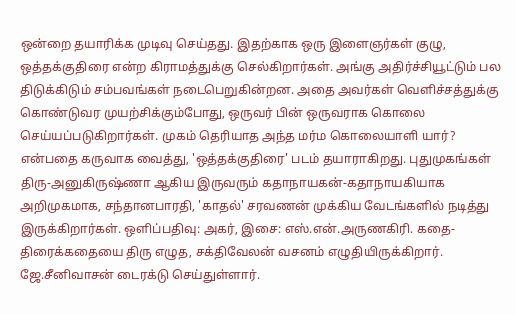ஒன்றை தயாரிக்க முடிவு செய்தது. இதற்காக ஒரு இளைஞர்கள் குழு, ஒத்தக்குதிரை என்ற கிராமத்துக்கு செல்கிறார்கள். அங்கு அதிர்ச்சியூட்டும் பல திடுக்கிடும் சம்பவங்கள் நடைபெறுகின்றன. அதை அவர்கள் வெளிச்சத்துக்கு கொண்டுவர முயற்சிக்கும்போது, ஒருவர் பின் ஒருவராக கொலை செய்யப்படுகிறார்கள். முகம் தெரியாத அந்த மர்ம கொலையாளி யார்? என்பதை கருவாக வைத்து, 'ஒத்தக்குதிரை' படம் தயாராகிறது. புதுமுகங்கள் திரு-அனுகிருஷ்ணா ஆகிய இருவரும் கதாநாயகன்-கதாநாயகியாக அறிமுகமாக, சந்தானபாரதி, 'காதல்' சரவணன் முக்கிய வேடங்களில் நடித்து இருக்கிறார்கள். ஒளிப்பதிவு: அகர், இசை: எஸ்.என்.அருணகிரி. கதை-திரைக்கதையை திரு எழுத, சக்திவேலன் வசனம் எழுதியிருக்கிறார். ஜே.சீனிவாசன் டைரக்டு செய்துள்ளார்.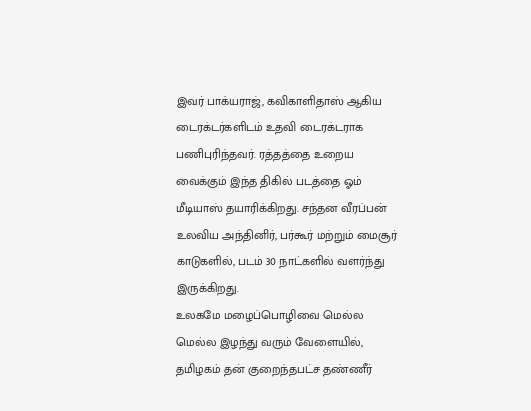இவர் பாக்யராஜ், கவிகாளிதாஸ் ஆகிய டைரக்டர்களிடம் உதவி டைரக்டராக பணிபுரிந்தவர். ரத்தத்தை உறைய வைக்கும் இந்த திகில் படத்தை ஓம் மீடியாஸ் தயாரிக்கிறது. சந்தன வீரப்பன் உலவிய அந்தினிர், பர்கூர் மற்றும் மைசூர் காடுகளில், படம் 30 நாட்களில் வளர்ந்து இருக்கிறது.
உலகமே மழைப்பொழிவை மெல்ல மெல்ல இழந்து வரும் வேளையில், தமிழகம் தன் குறைந்தபட்ச தண்ணீர்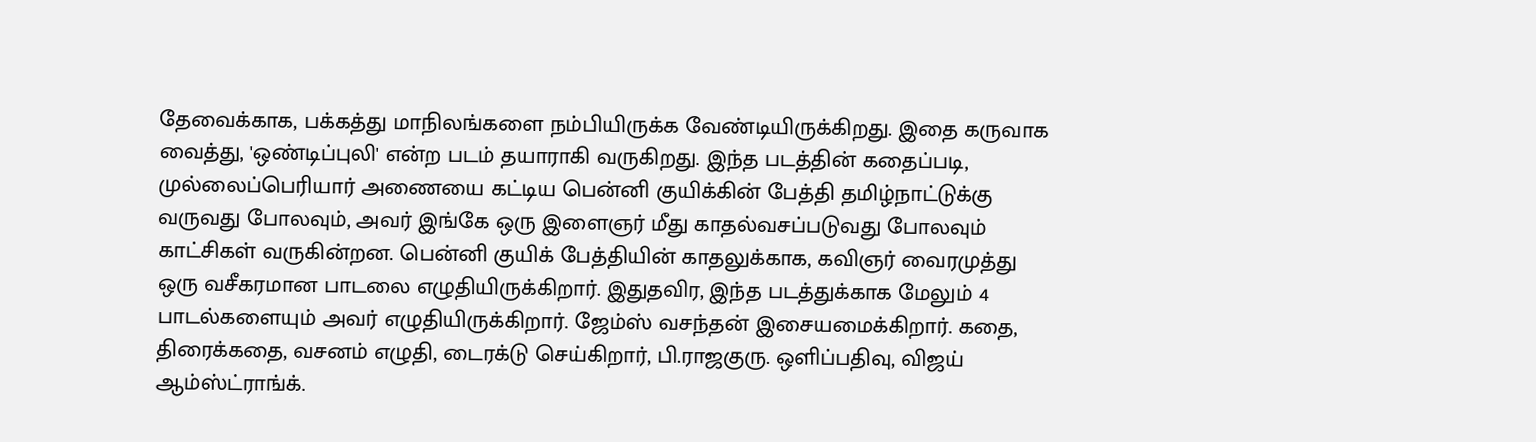தேவைக்காக, பக்கத்து மாநிலங்களை நம்பியிருக்க வேண்டியிருக்கிறது. இதை கருவாக வைத்து, 'ஒண்டிப்புலி' என்ற படம் தயாராகி வருகிறது. இந்த படத்தின் கதைப்படி, முல்லைப்பெரியார் அணையை கட்டிய பென்னி குயிக்கின் பேத்தி தமிழ்நாட்டுக்கு வருவது போலவும், அவர் இங்கே ஒரு இளைஞர் மீது காதல்வசப்படுவது போலவும் காட்சிகள் வருகின்றன. பென்னி குயிக் பேத்தியின் காதலுக்காக, கவிஞர் வைரமுத்து ஒரு வசீகரமான பாடலை எழுதியிருக்கிறார். இதுதவிர, இந்த படத்துக்காக மேலும் 4 பாடல்களையும் அவர் எழுதியிருக்கிறார். ஜேம்ஸ் வசந்தன் இசையமைக்கிறார். கதை, திரைக்கதை, வசனம் எழுதி, டைரக்டு செய்கிறார், பி.ராஜகுரு. ஒளிப்பதிவு, விஜய் ஆம்ஸ்ட்ராங்க்.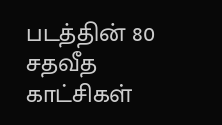படத்தின் 80 சதவீத காட்சிகள்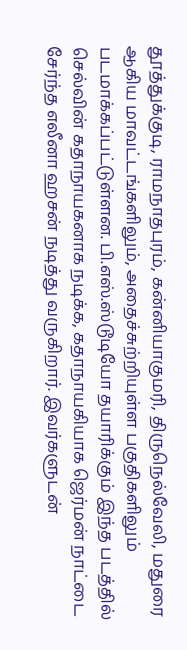தூத்துக்குடி, ராமநாதபுரம், கன்னியாகுமரி, திருநெல்வேலி, மதுரை ஆகிய மாவட்டங்களிலும், அதைச்சுற்றியுள்ள பகுதிகளிலும் படமாக்கப்பட்டுள்ளன. பி.எஸ்.ஸ்டூடியோ தயாரிக்கும் இந்த படத்தில் செல்வின் கதாநாயகனாக நடிக்க, கதாநாயகியாக ஜெர்மன் நாட்டை சேர்ந்த எலீனா ஹசன் நடித்து வருகிறார். இவர்களுடன்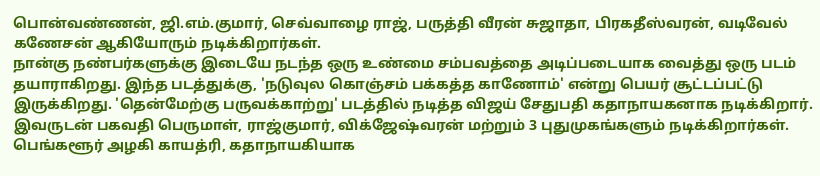பொன்வண்ணன், ஜி.எம்.குமார், செவ்வாழை ராஜ், பருத்தி வீரன் சுஜாதா, பிரகதீஸ்வரன், வடிவேல் கணேசன் ஆகியோரும் நடிக்கிறார்கள்.
நான்கு நண்பர்களுக்கு இடையே நடந்த ஒரு உண்மை சம்பவத்தை அடிப்படையாக வைத்து ஒரு படம் தயாராகிறது. இந்த படத்துக்கு, 'நடுவுல கொஞ்சம் பக்கத்த காணோம்' என்று பெயர் சூட்டப்பட்டு இருக்கிறது. 'தென்மேற்கு பருவக்காற்று' படத்தில் நடித்த விஜய் சேதுபதி கதாநாயகனாக நடிக்கிறார். இவருடன் பகவதி பெருமாள், ராஜ்குமார், விக்ஜேஷ்வரன் மற்றும் 3 புதுமுகங்களும் நடிக்கிறார்கள். பெங்களூர் அழகி காயத்ரி, கதாநாயகியாக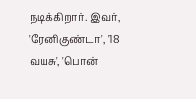நடிக்கிறார். இவர், 'ரேனிகுண்டா', '18 வயசு', 'பொன்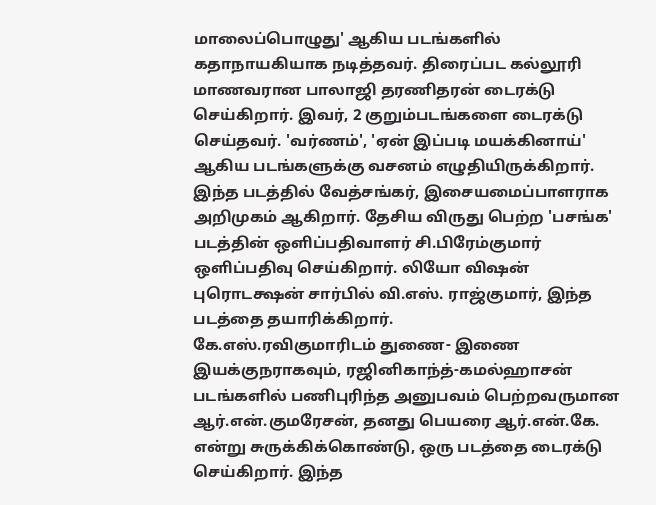மாலைப்பொழுது' ஆகிய படங்களில் கதாநாயகியாக நடித்தவர். திரைப்பட கல்லூரி மாணவரான பாலாஜி தரணிதரன் டைரக்டு செய்கிறார். இவர், 2 குறும்படங்களை டைரக்டு செய்தவர். 'வர்ணம்', 'ஏன் இப்படி மயக்கினாய்' ஆகிய படங்களுக்கு வசனம் எழுதியிருக்கிறார். இந்த படத்தில் வேத்சங்கர், இசையமைப்பாளராக அறிமுகம் ஆகிறார். தேசிய விருது பெற்ற 'பசங்க' படத்தின் ஒளிப்பதிவாளர் சி.பிரேம்குமார் ஒளிப்பதிவு செய்கிறார். லியோ விஷன் புரொடக்ஷன் சார்பில் வி.எஸ். ராஜ்குமார், இந்த படத்தை தயாரிக்கிறார்.
கே.எஸ்.ரவிகுமாரிடம் துணை- இணை இயக்குநராகவும், ரஜினிகாந்த்-கமல்ஹாசன் படங்களில் பணிபுரிந்த அனுபவம் பெற்றவருமான ஆர்.என்.குமரேசன், தனது பெயரை ஆர்.என்.கே. என்று சுருக்கிக்கொண்டு, ஒரு படத்தை டைரக்டு செய்கிறார். இந்த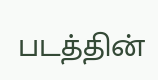படத்தின்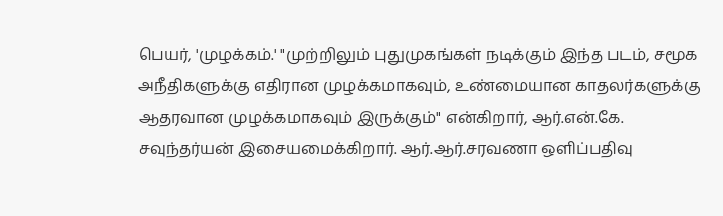பெயர், 'முழக்கம்.' "முற்றிலும் புதுமுகங்கள் நடிக்கும் இந்த படம், சமூக அநீதிகளுக்கு எதிரான முழக்கமாகவும், உண்மையான காதலர்களுக்கு ஆதரவான முழக்கமாகவும் இருக்கும்" என்கிறார், ஆர்.என்.கே. சவுந்தர்யன் இசையமைக்கிறார். ஆர்.ஆர்.சரவணா ஒளிப்பதிவு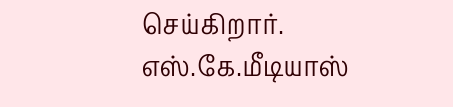செய்கிறார். எஸ்.கே.மீடியாஸ்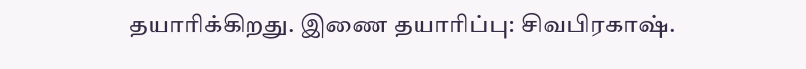தயாரிக்கிறது. இணை தயாரிப்பு: சிவபிரகாஷ்.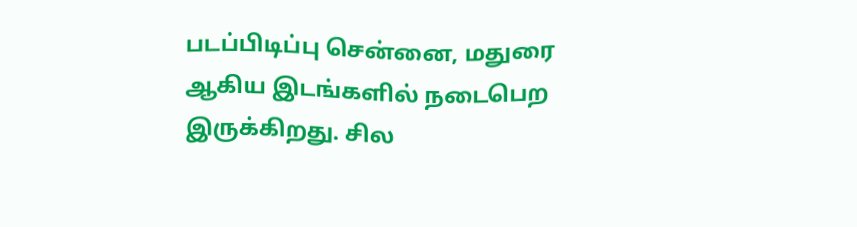படப்பிடிப்பு சென்னை, மதுரை ஆகிய இடங்களில் நடைபெற இருக்கிறது. சில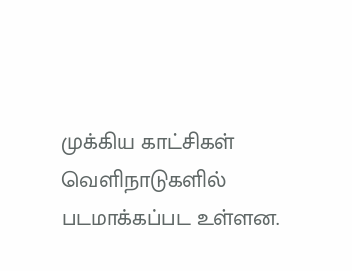முக்கிய காட்சிகள் வெளிநாடுகளில் படமாக்கப்பட உள்ளன.